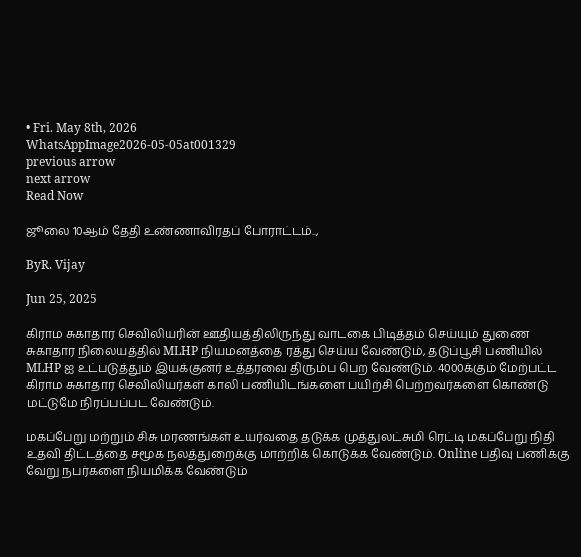• Fri. May 8th, 2026
WhatsAppImage2026-05-05at001329
previous arrow
next arrow
Read Now

ஜூலை 10ஆம் தேதி உண்ணாவிரதப் போராட்டம்..,

ByR. Vijay

Jun 25, 2025

கிராம சுகாதார செவிலியரின் ஊதியத்திலிருந்து வாடகை பிடித்தம் செய்யும் துணை சுகாதார நிலையத்தில் MLHP நியமனத்தை ரத்து செய்ய வேண்டும், தடுப்பூசி பணியில் MLHP ஐ உட்படுத்தும் இயக்குனர் உத்தரவை திரும்ப பெற வேண்டும். 4000க்கும் மேற்பட்ட கிராம சுகாதார செவிலியர்கள் காலி பணியிடங்களை பயிற்சி பெற்றவர்களை கொண்டு மட்டுமே நிரப்பப்பட வேண்டும்.

மகப்பேறு மற்றும் சிசு மரணங்கள் உயர்வதை தடுக்க முத்துலட்சுமி ரெட்டி மகப்பேறு நிதி உதவி திட்டத்தை சமூக நலத்துறைக்கு மாற்றிக் கொடுக்க வேண்டும். Online பதிவு பணிக்கு வேறு நபர்களை நியமிக்க வேண்டும்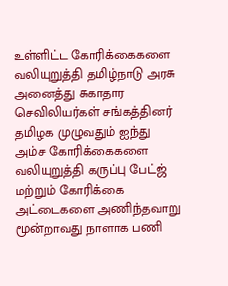உள்ளிட்ட கோரிக்கைகளை வலியுறுத்தி தமிழ்நாடு அரசு அனைத்து சுகாதார செவிலியர்கள் சங்கத்தினர் தமிழக முழுவதும் ஐந்து அம்ச கோரிக்கைகளை வலியுறுத்தி கருப்பு பேட்ஜ் மற்றும் கோரிக்கை அட்டைகளை அணிந்தவாறு மூன்றாவது நாளாக பணி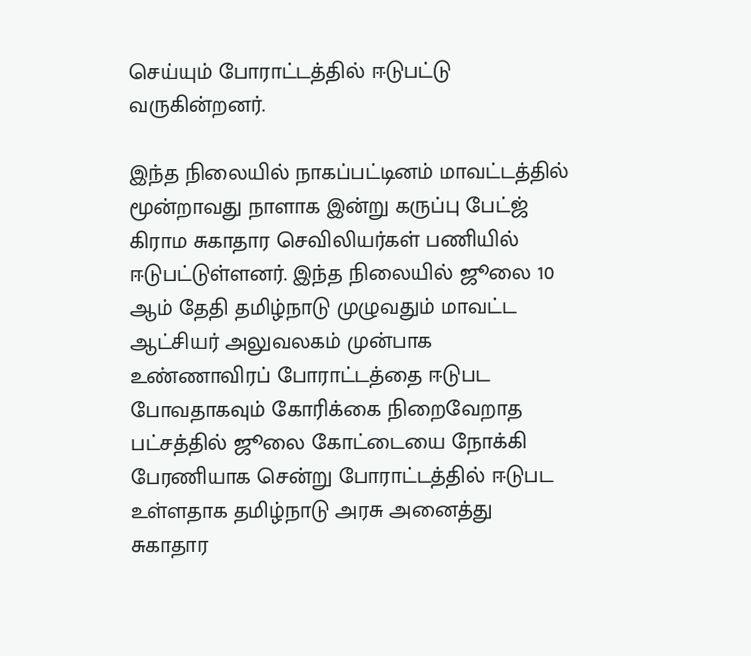செய்யும் போராட்டத்தில் ஈடுபட்டு வருகின்றனர்.

இந்த நிலையில் நாகப்பட்டினம் மாவட்டத்தில் மூன்றாவது நாளாக இன்று கருப்பு பேட்ஜ் கிராம சுகாதார செவிலியர்கள் பணியில் ஈடுபட்டுள்ளனர். இந்த நிலையில் ஜூலை 10 ஆம் தேதி தமிழ்நாடு முழுவதும் மாவட்ட ஆட்சியர் அலுவலகம் முன்பாக உண்ணாவிரப் போராட்டத்தை ஈடுபட போவதாகவும் கோரிக்கை நிறைவேறாத பட்சத்தில் ஜூலை கோட்டையை நோக்கி பேரணியாக சென்று போராட்டத்தில் ஈடுபட உள்ளதாக தமிழ்நாடு அரசு அனைத்து சுகாதார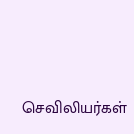செவிலியர்கள்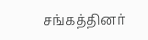சங்கத்தினர்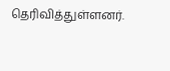தெரிவித்துள்ளனர்.